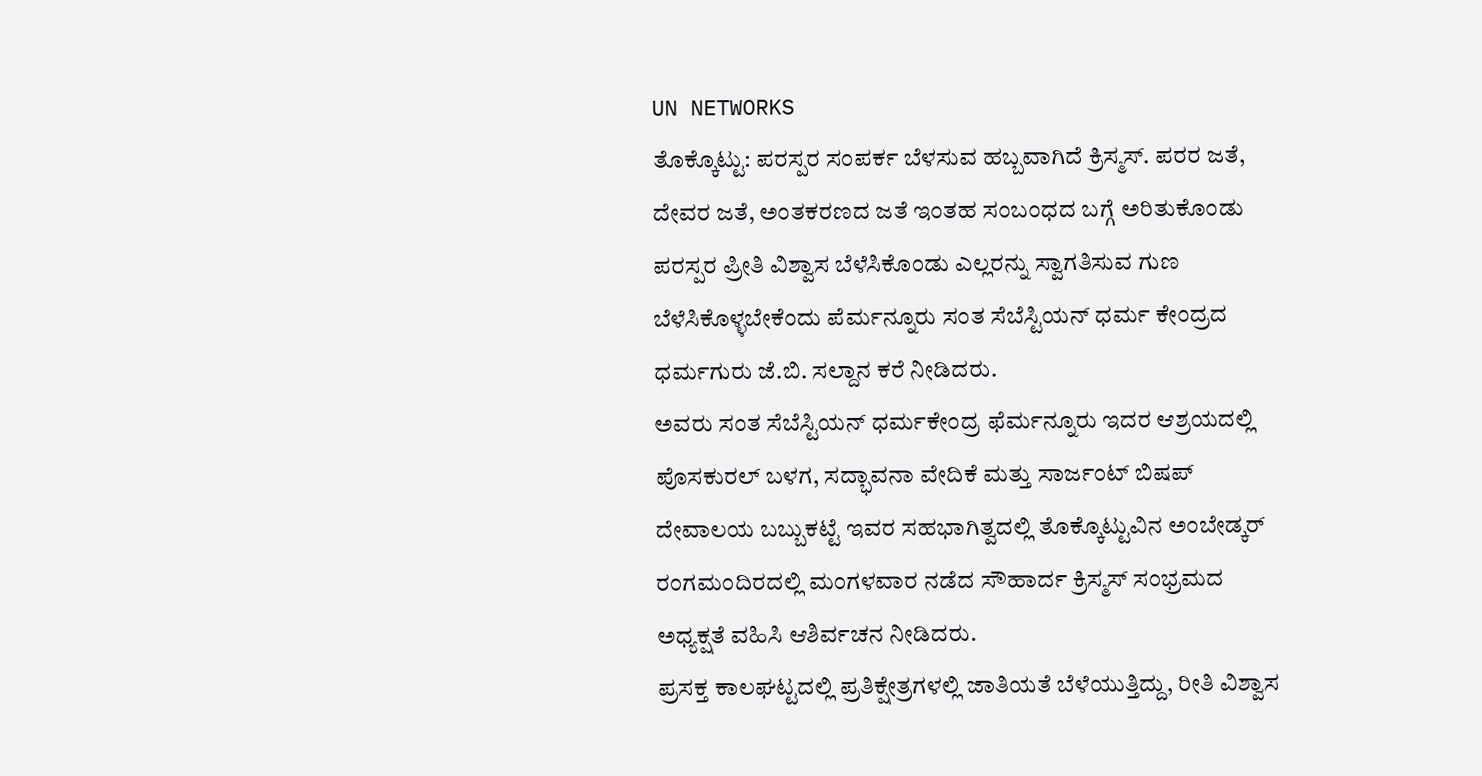UN NETWORKS
ತೊಕ್ಕೊಟ್ಟು: ಪರಸ್ಪರ ಸಂಪರ್ಕ ಬೆಳಸುವ ಹಬ್ಬವಾಗಿದೆ ಕ್ರಿಸ್ಮಸ್. ಪರರ ಜತೆ, ದೇವರ ಜತೆ, ಅಂತಕರಣದ ಜತೆ ಇಂತಹ ಸಂಬಂಧದ ಬಗ್ಗೆ ಅರಿತುಕೊಂಡು ಪರಸ್ಪರ ಪ್ರೀತಿ ವಿಶ್ವಾಸ ಬೆಳೆಸಿಕೊಂಡು ಎಲ್ಲರನ್ನು ಸ್ವಾಗತಿಸುವ ಗುಣ ಬೆಳೆಸಿಕೊಳ್ಳಬೇಕೆಂದು ಪೆರ್ಮನ್ನೂರು ಸಂತ ಸೆಬೆಸ್ಟಿಯನ್ ಧರ್ಮ ಕೇಂದ್ರದ ಧರ್ಮಗುರು ಜೆ.ಬಿ. ಸಲ್ದಾನ ಕರೆ ನೀಡಿದರು.
ಅವರು ಸಂತ ಸೆಬೆಸ್ಟಿಯನ್ ಧರ್ಮಕೇಂದ್ರ ಫೆರ್ಮನ್ನೂರು ಇದರ ಆಶ್ರಯದಲ್ಲಿ ಪೊಸಕುರಲ್ ಬಳಗ, ಸದ್ಭಾವನಾ ವೇದಿಕೆ ಮತ್ತು ಸಾರ್ಜಂಟ್ ಬಿಷಪ್ ದೇವಾಲಯ ಬಬ್ಬುಕಟ್ಟೆ ಇವರ ಸಹಭಾಗಿತ್ವದಲ್ಲಿ ತೊಕ್ಕೊಟ್ಟುವಿನ ಅಂಬೇಡ್ಕರ್ ರಂಗಮಂದಿರದಲ್ಲಿ ಮಂಗಳವಾರ ನಡೆದ ಸೌಹಾರ್ದ ಕ್ರಿಸ್ಮಸ್ ಸಂಭ್ರಮದ ಅಧ್ಯಕ್ಷತೆ ವಹಿಸಿ ಆಶಿರ್ವಚನ ನೀಡಿದರು.
ಪ್ರಸಕ್ತ ಕಾಲಘಟ್ಟದಲ್ಲಿ ಪ್ರತಿಕ್ಷೇತ್ರಗಳಲ್ಲಿ ಜಾತಿಯತೆ ಬೆಳೆಯುತ್ತಿದ್ದು, ರೀತಿ ವಿಶ್ವಾಸ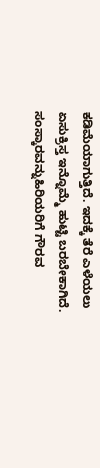ಕಡಿಮೆಯಾಗುತ್ತಿದೆ. ಇದಕ್ಕೆ ತೆರೆ ಎಳೆಯಲು ಏಸುಕ್ರಿಸ್ತ ಇನ್ನೊಮ್ಮೆ ಹುಟ್ಟಿ ಬರಬೇಕಾಗಿದೆ. ಸಂಸ್ಕಾರವನ್ನುಹಿರಿಯರಿಗೆ ಗೌರವ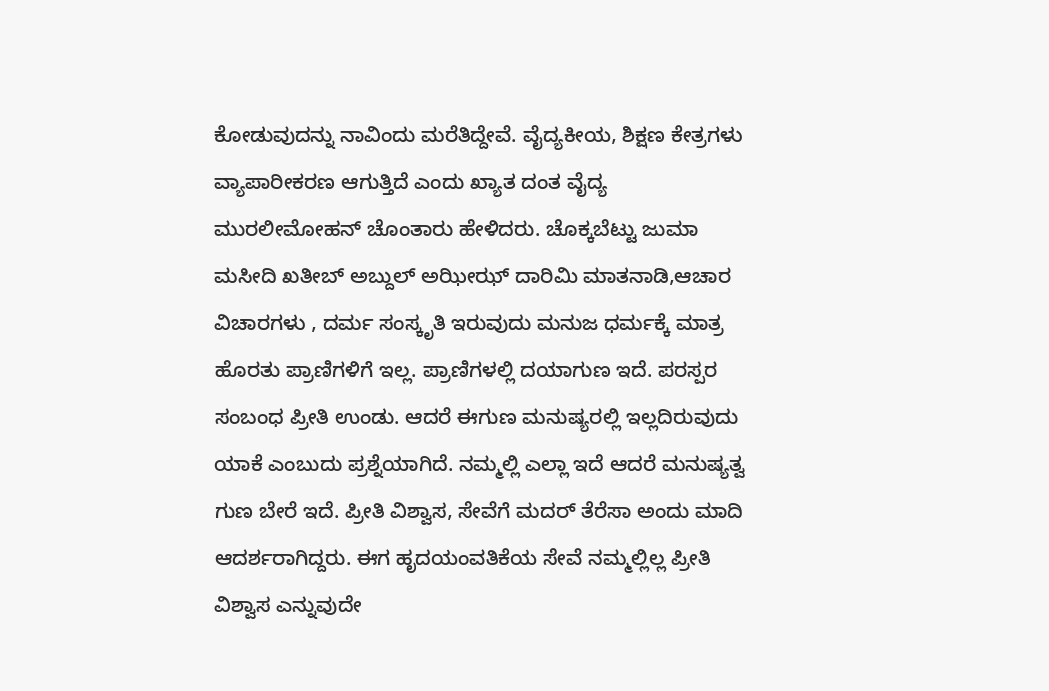ಕೋಡುವುದನ್ನು ನಾವಿಂದು ಮರೆತಿದ್ದೇವೆ. ವೈದ್ಯಕೀಯ, ಶಿಕ್ಷಣ ಕೇತ್ರಗಳು ವ್ಯಾಪಾರೀಕರಣ ಆಗುತ್ತಿದೆ ಎಂದು ಖ್ಯಾತ ದಂತ ವೈದ್ಯ ಮುರಲೀಮೋಹನ್ ಚೊಂತಾರು ಹೇಳಿದರು. ಚೊಕ್ಕಬೆಟ್ಟು ಜುಮಾ ಮಸೀದಿ ಖತೀಬ್ ಅಬ್ದುಲ್ ಅಝೀಝ್ ದಾರಿಮಿ ಮಾತನಾಡಿ,ಆಚಾರ ವಿಚಾರಗಳು , ದರ್ಮ ಸಂಸ್ಕೃತಿ ಇರುವುದು ಮನುಜ ಧರ್ಮಕ್ಕೆ ಮಾತ್ರ ಹೊರತು ಪ್ರಾಣಿಗಳಿಗೆ ಇಲ್ಲ. ಪ್ರಾಣಿಗಳಲ್ಲಿ ದಯಾಗುಣ ಇದೆ. ಪರಸ್ಪರ ಸಂಬಂಧ ಪ್ರೀತಿ ಉಂಡು. ಆದರೆ ಈಗುಣ ಮನುಷ್ಯರಲ್ಲಿ ಇಲ್ಲದಿರುವುದು ಯಾಕೆ ಎಂಬುದು ಪ್ರಶ್ನೆಯಾಗಿದೆ. ನಮ್ಮಲ್ಲಿ ಎಲ್ಲಾ ಇದೆ ಆದರೆ ಮನುಷ್ಯತ್ವ ಗುಣ ಬೇರೆ ಇದೆ. ಪ್ರೀತಿ ವಿಶ್ವಾಸ, ಸೇವೆಗೆ ಮದರ್ ತೆರೆಸಾ ಅಂದು ಮಾದಿ ಆದರ್ಶರಾಗಿದ್ದರು. ಈಗ ಹೃದಯಂವತಿಕೆಯ ಸೇವೆ ನಮ್ಮಲ್ಲಿಲ್ಲ ಪ್ರೀತಿ ವಿಶ್ವಾಸ ಎನ್ನುವುದೇ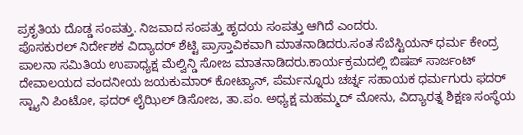ಪ್ರಕೃತಿಯ ದೊಡ್ಡ ಸಂಪತ್ತು. ನಿಜವಾದ ಸಂಪತ್ತು ಹೃದಯ ಸಂಪತ್ತು ಆಗಿದೆ ಎಂದರು.
ಪೊಸಕುರಲ್ ನಿರ್ದೇಶಕ ವಿದ್ಯಾದರ್ ಶೆಟ್ಟಿ ಪ್ರಾಸ್ತಾವಿಕವಾಗಿ ಮಾತನಾಡಿದರು.ಸಂತ ಸೆಬೆಸ್ಟಿಯನ್ ಧರ್ಮ ಕೇಂದ್ರ ಪಾಲನಾ ಸಮಿತಿಯ ಉಪಾಧ್ಯಕ್ಷ ಮೆಲ್ವಿನ್ಡಿ ಸೋಜ ಮಾತನಾಡಿದರು.ಕಾರ್ಯಕ್ರಮದಲ್ಲಿ ಬಿಷಪ್ ಸಾರ್ಜಂಟ್ ದೇವಾಲಯದ ವಂದನೀಯ ಜಯಕುಮಾರ್ ಕೋಟ್ಯಾನ್, ಪೆರ್ಮನ್ನೂರು ಚರ್ಚ್ನ ಸಹಾಯಕ ಧರ್ಮಗುರು ಫದರ್ ಸ್ಟ್ಯಾನಿ ಪಿಂಟೋ, ಫದರ್ ಲೈಝಿಲ್ ಡಿಸೋಜ, ತಾ.ಪಂ. ಅಧ್ಯಕ್ಷ ಮಹಮ್ಮದ್ ಮೋನು, ವಿದ್ಯಾರತ್ನ ಶಿಕ್ಷಣ ಸಂಸ್ಥೆಯ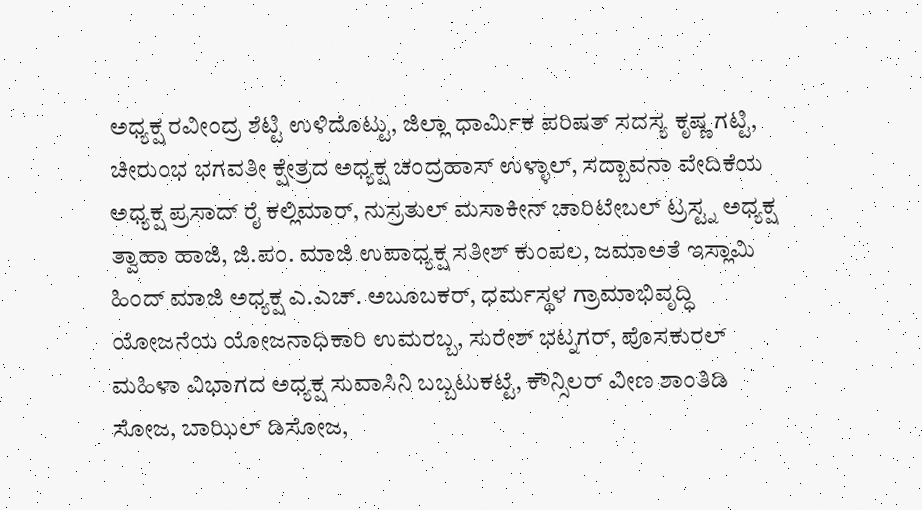ಅಧ್ಯಕ್ಷ ರವೀಂದ್ರ ಶೆಟ್ಟಿ ಉಳಿದೊಟ್ಟು, ಜಿಲ್ಲಾ ಧಾರ್ಮಿಕ ಪರಿಷತ್ ಸದಸ್ಯ ಕೃಷ್ಣ ಗಟ್ಟಿ, ಚೀರುಂಭ ಭಗವತೀ ಕ್ಷೇತ್ರದ ಅಧ್ಯಕ್ಷ ಚಂದ್ರಹಾಸ್ ಉಳ್ಳಾಲ್, ಸದ್ಬಾವನಾ ವೇದಿಕೆಯ ಅಧ್ಯಕ್ಷ ಪ್ರಸಾದ್ ರೈ ಕಲ್ಲಿಮಾರ್, ನುಸ್ರತುಲ್ ಮಸಾಕೀನ್ ಚಾರಿಟೇಬಲ್ ಟ್ರಸ್ಟ್ನ ಅಧ್ಯಕ್ಷ ತ್ವಾಹಾ ಹಾಜಿ, ಜಿ.ಪಂ. ಮಾಜಿ ಉಪಾಧ್ಯಕ್ಷ ಸತೀಶ್ ಕುಂಪಲ, ಜಮಾಅತೆ ಇಸ್ಲಾಮಿ ಹಿಂದ್ ಮಾಜಿ ಅಧ್ಯಕ್ಷ ಎ.ಎಚ್. ಅಬೂಬಕರ್, ಧರ್ಮಸ್ಥಳ ಗ್ರಾಮಾಭಿವೃದ್ಧಿ ಯೋಜನೆಯ ಯೋಜನಾಧಿಕಾರಿ ಉಮರಬ್ಬ, ಸುರೇಶ್ ಭಟ್ನಗರ್, ಪೊಸಕುರಲ್ ಮಹಿಳಾ ವಿಭಾಗದ ಅಧ್ಯಕ್ಷ ಸುವಾಸಿನಿ ಬಬ್ಬಟುಕಟ್ಟೆ, ಕೌನ್ಸಿಲರ್ ವೀಣ ಶಾಂತಿಡಿ ಸೋಜ, ಬಾಝಿಲ್ ಡಿಸೋಜ,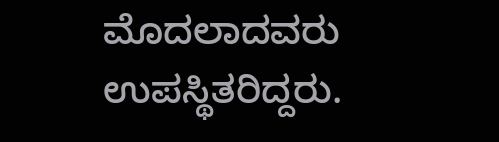ಮೊದಲಾದವರು ಉಪಸ್ಥಿತರಿದ್ದರು.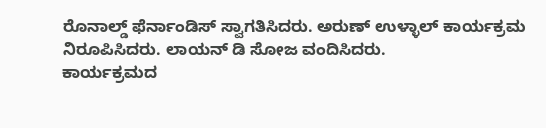ರೊನಾಲ್ಡ್ ಫೆರ್ನಾಂಡಿಸ್ ಸ್ವಾಗತಿಸಿದರು. ಅರುಣ್ ಉಳ್ಳಾಲ್ ಕಾರ್ಯಕ್ರಮ ನಿರೂಪಿಸಿದರು. ಲಾಯನ್ ಡಿ ಸೋಜ ವಂದಿಸಿದರು.
ಕಾರ್ಯಕ್ರಮದ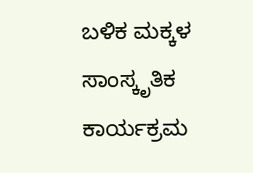ಬಳಿಕ ಮಕ್ಕಳ ಸಾಂಸ್ಕೃತಿಕ ಕಾರ್ಯಕ್ರಮ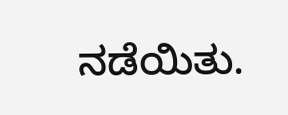ನಡೆಯಿತು.